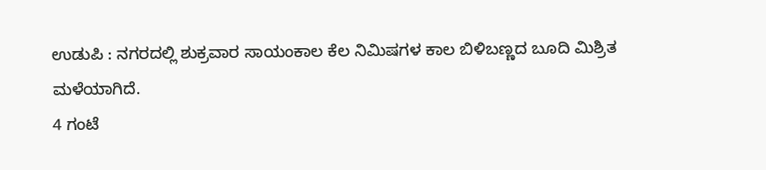ಉಡುಪಿ : ನಗರದಲ್ಲಿ ಶುಕ್ರವಾರ ಸಾಯಂಕಾಲ ಕೆಲ ನಿಮಿಷಗಳ ಕಾಲ ಬಿಳಿಬಣ್ಣದ ಬೂದಿ ಮಿಶ್ರಿತ ಮಳೆಯಾಗಿದೆ.
4 ಗಂಟೆ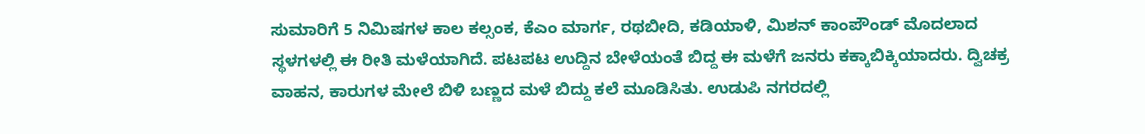ಸುಮಾರಿಗೆ 5 ನಿಮಿಷಗಳ ಕಾಲ ಕಲ್ಸಂಕ, ಕೆಎಂ ಮಾರ್ಗ, ರಥಬೀದಿ, ಕಡಿಯಾಳಿ, ಮಿಶನ್ ಕಾಂಪೌಂಡ್ ಮೊದಲಾದ ಸ್ಥಳಗಳಲ್ಲಿ ಈ ರೀತಿ ಮಳೆಯಾಗಿದೆ. ಪಟಪಟ ಉದ್ದಿನ ಬೇಳೆಯಂತೆ ಬಿದ್ದ ಈ ಮಳೆಗೆ ಜನರು ಕಕ್ಕಾಬಿಕ್ಕಿಯಾದರು. ದ್ವಿಚಕ್ರ ವಾಹನ, ಕಾರುಗಳ ಮೇಲೆ ಬಿಳಿ ಬಣ್ಣದ ಮಳೆ ಬಿದ್ದು ಕಲೆ ಮೂಡಿಸಿತು. ಉಡುಪಿ ನಗರದಲ್ಲಿ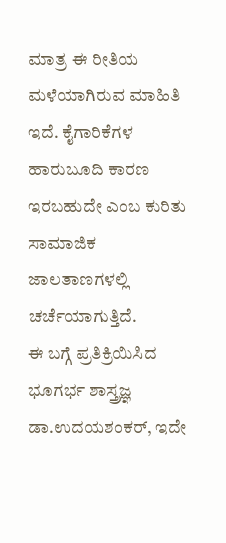ಮಾತ್ರ ಈ ರೀತಿಯ ಮಳೆಯಾಗಿರುವ ಮಾಹಿತಿ ಇದೆ. ಕೈಗಾರಿಕೆಗಳ ಹಾರುಬೂದಿ ಕಾರಣ ಇರಬಹುದೇ ಎಂಬ ಕುರಿತು ಸಾಮಾಜಿಕ ಜಾಲತಾಣಗಳಲ್ಲಿ ಚರ್ಚೆಯಾಗುತ್ತಿದೆ.
ಈ ಬಗ್ಗೆ ಪ್ರತಿಕ್ರಿಯಿಸಿದ ಭೂಗರ್ಭ ಶಾಸ್ತ್ರಜ್ಞ ಡಾ.ಉದಯಶಂಕರ್, ಇದೇ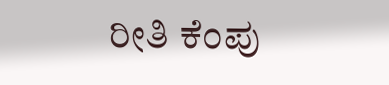ರೀತಿ ಕೆಂಪು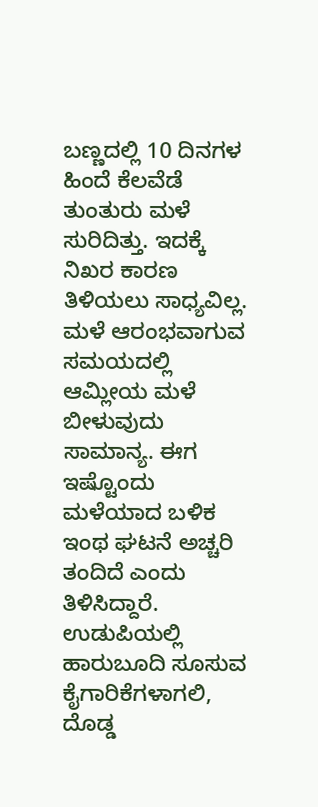ಬಣ್ಣದಲ್ಲಿ 10 ದಿನಗಳ ಹಿಂದೆ ಕೆಲವೆಡೆ ತುಂತುರು ಮಳೆ ಸುರಿದಿತ್ತು. ಇದಕ್ಕೆ ನಿಖರ ಕಾರಣ ತಿಳಿಯಲು ಸಾಧ್ಯವಿಲ್ಲ. ಮಳೆ ಆರಂಭವಾಗುವ ಸಮಯದಲ್ಲಿ ಆಮ್ಲೀಯ ಮಳೆ ಬೀಳುವುದು ಸಾಮಾನ್ಯ. ಈಗ ಇಷ್ಟೊಂದು ಮಳೆಯಾದ ಬಳಿಕ ಇಂಥ ಘಟನೆ ಅಚ್ಚರಿ ತಂದಿದೆ ಎಂದು ತಿಳಿಸಿದ್ದಾರೆ. ಉಡುಪಿಯಲ್ಲಿ ಹಾರುಬೂದಿ ಸೂಸುವ ಕೈಗಾರಿಕೆಗಳಾಗಲಿ, ದೊಡ್ಡ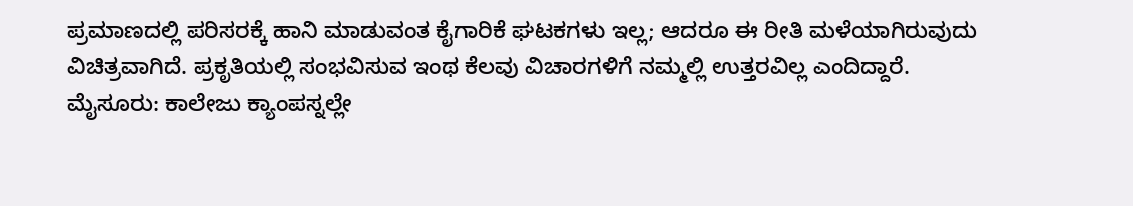ಪ್ರಮಾಣದಲ್ಲಿ ಪರಿಸರಕ್ಕೆ ಹಾನಿ ಮಾಡುವಂತ ಕೈಗಾರಿಕೆ ಘಟಕಗಳು ಇಲ್ಲ; ಆದರೂ ಈ ರೀತಿ ಮಳೆಯಾಗಿರುವುದು ವಿಚಿತ್ರವಾಗಿದೆ. ಪ್ರಕೃತಿಯಲ್ಲಿ ಸಂಭವಿಸುವ ಇಂಥ ಕೆಲವು ವಿಚಾರಗಳಿಗೆ ನಮ್ಮಲ್ಲಿ ಉತ್ತರವಿಲ್ಲ ಎಂದಿದ್ದಾರೆ.
ಮೈಸೂರು: ಕಾಲೇಜು ಕ್ಯಾಂಪಸ್ನಲ್ಲೇ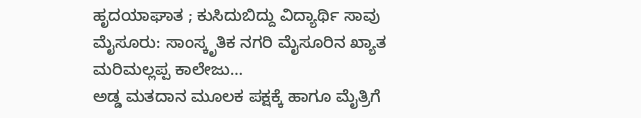ಹೃದಯಾಘಾತ ; ಕುಸಿದುಬಿದ್ದು ವಿದ್ಯಾರ್ಥಿ ಸಾವು ಮೈಸೂರು: ಸಾಂಸ್ಕೃತಿಕ ನಗರಿ ಮೈಸೂರಿನ ಖ್ಯಾತ ಮರಿಮಲ್ಲಪ್ಪ ಕಾಲೇಜು…
ಅಡ್ಡ ಮತದಾನ ಮೂಲಕ ಪಕ್ಷಕ್ಕೆ ಹಾಗೂ ಮೈತ್ರಿಗೆ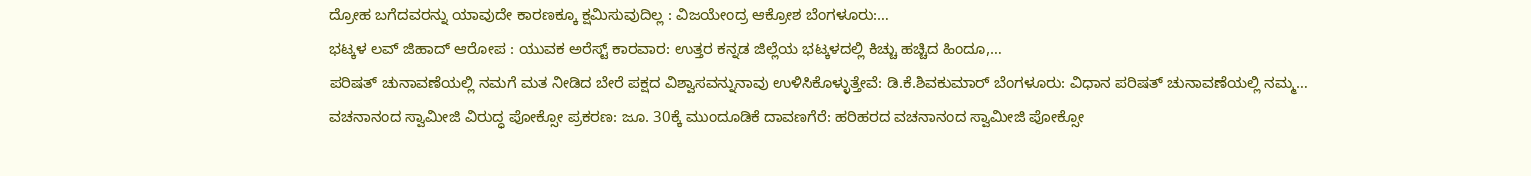ದ್ರೋಹ ಬಗೆದವರನ್ನು ಯಾವುದೇ ಕಾರಣಕ್ಕೂ ಕ್ಷಮಿಸುವುದಿಲ್ಲ : ವಿಜಯೇಂದ್ರ ಆಕ್ರೋಶ ಬೆಂಗಳೂರು:…
ಭಟ್ಕಳ ಲವ್ ಜಿಹಾದ್ ಆರೋಪ : ಯುವಕ ಅರೆಸ್ಟ್ ಕಾರವಾರ: ಉತ್ತರ ಕನ್ನಡ ಜಿಲ್ಲೆಯ ಭಟ್ಕಳದಲ್ಲಿ ಕಿಚ್ಚು ಹಚ್ಚಿದ ಹಿಂದೂ,…
ಪರಿಷತ್ ಚುನಾವಣೆಯಲ್ಲಿ ನಮಗೆ ಮತ ನೀಡಿದ ಬೇರೆ ಪಕ್ಷದ ವಿಶ್ವಾಸವನ್ನುನಾವು ಉಳಿಸಿಕೊಳ್ಳುತ್ತೇವೆ: ಡಿ.ಕೆ.ಶಿವಕುಮಾರ್ ಬೆಂಗಳೂರು: ವಿಧಾನ ಪರಿಷತ್ ಚುನಾವಣೆಯಲ್ಲಿ ನಮ್ಮ…
ವಚನಾನಂದ ಸ್ವಾಮೀಜಿ ವಿರುದ್ಧ ಪೋಕ್ಸೋ ಪ್ರಕರಣ: ಜೂ. 30ಕ್ಕೆ ಮುಂದೂಡಿಕೆ ದಾವಣಗೆರೆ: ಹರಿಹರದ ವಚನಾನಂದ ಸ್ವಾಮೀಜಿ ಪೋಕ್ಸೋ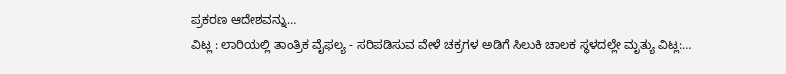ಪ್ರಕರಣ ಆದೇಶವನ್ನು…
ವಿಟ್ಲ : ಲಾರಿಯಲ್ಲಿ ತಾಂತ್ರಿಕ ವೈಫಲ್ಯ - ಸರಿಪಡಿಸುವ ವೇಳೆ ಚಕ್ರಗಳ ಅಡಿಗೆ ಸಿಲುಕಿ ಚಾಲಕ ಸ್ಥಳದಲ್ಲೇ ಮೃತ್ಯು ವಿಟ್ಲ:…